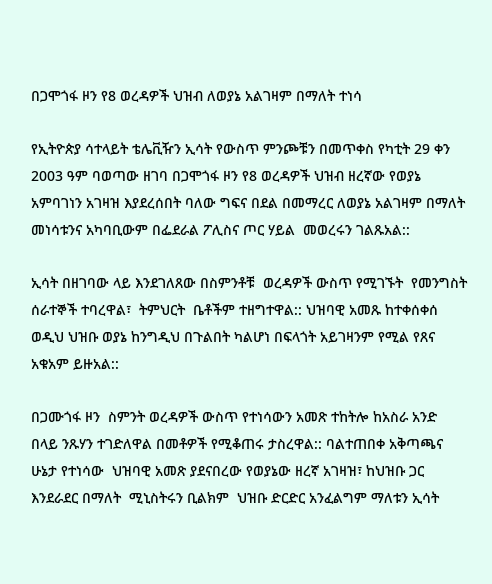በጋሞጎፋ ዞን የ8 ወረዳዎች ህዝብ ለወያኔ አልገዛም በማለት ተነሳ

የኢትዮጵያ ሳተላይት ቴሌቪዥን ኢሳት የውስጥ ምንጮቹን በመጥቀስ የካቲት 29 ቀን 2003 ዓም ባወጣው ዘገባ በጋሞጎፋ ዞን የ8 ወረዳዎች ህዝብ ዘረኛው የወያኔ አምባገነን አገዛዝ እያደረሰበት ባለው ግፍና በደል በመማረር ለወያኔ አልገዛም በማለት  መነሳቱንና አካባቢውም በፌደራል ፖሊስና ጦር ሃይል  መወረሩን ገልጹአል::

ኢሳት በዘገባው ላይ እንደገለጸው በስምንቶቹ  ወረዳዎች ውስጥ የሚገኙት  የመንግስት ሰራተኞች ተባረዋል፣  ትምህርት  ቤቶችም ተዘግተዋል:: ህዝባዊ አመጹ ከተቀሰቀሰ ወዲህ ህዝቡ ወያኔ ከንግዲህ በጉልበት ካልሆነ በፍላጎት አይገዛንም የሚል የጸና አቁአም ይዙአል::

በጋሙጎፋ ዞን  ስምንት ወረዳዎች ውስጥ የተነሳውን አመጽ ተከትሎ ከአስራ አንድ በላይ ንጹሃን ተገድለዋል በመቶዎች የሚቆጠሩ ታስረዋል:: ባልተጠበቀ አቅጣጫና ሁኔታ የተነሳው  ህዝባዊ አመጽ ያደናበረው የወያኔው ዘረኛ አገዛዝ፣ ከህዝቡ ጋር  እንደራደር በማለት  ሚኒስትሩን ቢልክም  ህዝቡ ድርድር አንፈልግም ማለቱን ኢሳት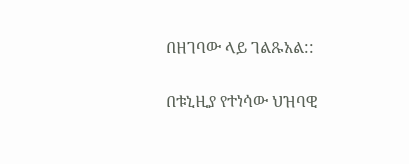በዘገባው ላይ ገልጹአል::

በቱኒዚያ የተነሳው ህዝባዊ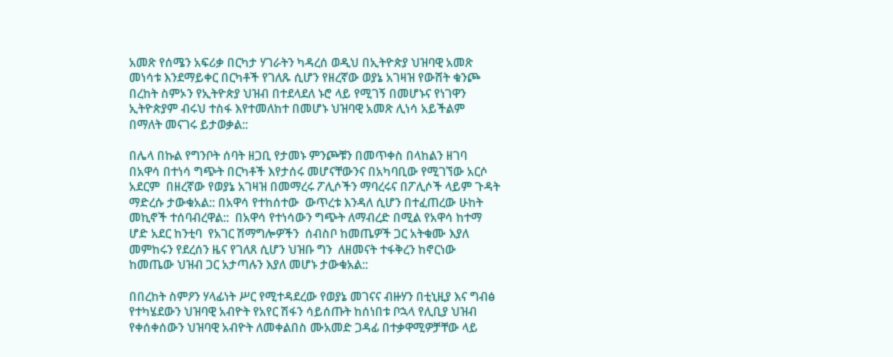አመጽ የሰሜን አፍሪቃ በርካታ ሃገራትን ካዳረሰ ወዲህ በኢትዮጵያ ህዝባዊ አመጽ መነሳቱ እንደማይቀር በርካቶች የገለጹ ሲሆን የዘረኛው ወያኔ አገዛዝ የውሸት ቁንጮ በረከት ስምኦን የኢትዮጵያ ህዝብ በተደላደለ ኑሮ ላይ የሚገኝ በመሆኑና የነገዋን ኢትዮጵያም ብሩህ ተስፋ እየተመለከተ በመሆኑ ህዝባዊ አመጽ ሊነሳ አይችልም በማለት መናገሩ ይታወቃል::

በሌላ በኩል የግንቦት ሰባት ዘጋቢ የታመኑ ምንጮቹን በመጥቀስ በላከልን ዘገባ በአዋሳ በተነሳ ግጭት በርካቶች እየታሰሩ መሆናቸውንና በአካባቢው የሚገኘው አርሶ አደርም  በዘረኛው የወያኔ አገዛዝ በመማረሩ ፖሊሶችን ማባረሩና በፖሊሶች ላይም ጉዳት ማድረሱ ታውቁአል:: በአዋሳ የተከሰተው  ውጥረቱ እንዳለ ሲሆን በተፈጠረው ሁከት መኪኖች ተሰባብረዋል::  በአዋሳ የተነሳውን ግጭት ለማብረድ በሚል የአዋሳ ከተማ ሆድ አደር ከንቲባ  የአገር ሽማግሎዎችን  ሰብስቦ ከመጤዎች ጋር አትቁሙ እያለ መምከሩን የደረሰን ዜና የገለጸ ሲሆን ህዝቡ ግን  ለዘመናት ተፋቅረን ከኖርነው ከመጤው ህዝብ ጋር አታጣሉን እያለ መሆኑ ታውቁአል::

በበረከት ስምዖን ሃላፊነት ሥር የሚተዳደረው የወያኔ መገናና ብዙሃን በቲኒዚያ እና ግብፅ የተካሄደውን ህዝባዊ አብዮት የአየር ሽፋን ሳይሰጡት ከሰነበቱ ቦኋላ የሊቢያ ህዝብ የቀሰቀሰውን ህዝባዊ አብዮት ለመቀልበስ ሙአመድ ጋዳፊ በተቃዋሚዎቻቸው ላይ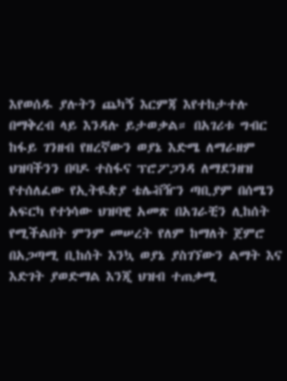እየወሰዱ ያሉትን ጨካኝ እርምጃ እየተከታተሉ በማቅረብ ላይ እንዳሉ ይታወቃል። በአገሪቱ ግብር ከፋይ ገንዘብ የዘረኛውን ወያኔ እድሜ ለማራዘም ህዝባችንን በባዶ ተስፋና ፕሮፖጋንዳ ለማደንዘዝ የተሰለፈው የኢትዪጵያ ቴሌቭዥን ጣቢያም በሰሜን አፍርካ የተነሳው ህዝባዊ አመጽ በአገራቺን ሊከሰት የሚችልበት ምንም መሠረት የለም ከማለት ጀምሮ በአጋጣሚ ቢከሰት እንኳ ወያኔ ያስገኘውን ልማት እና እድገት ያወድማል እንጂ ህዝብ ተጠቃሚ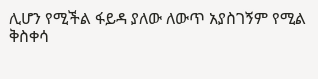ሊሆን የሚችል ፋይዳ ያለው ለውጥ አያስገኝም የሚል ቅስቀሳ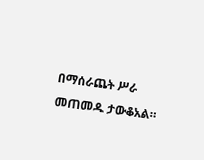በማሰራጨት ሥራ መጠመዱ ታውቆአል።